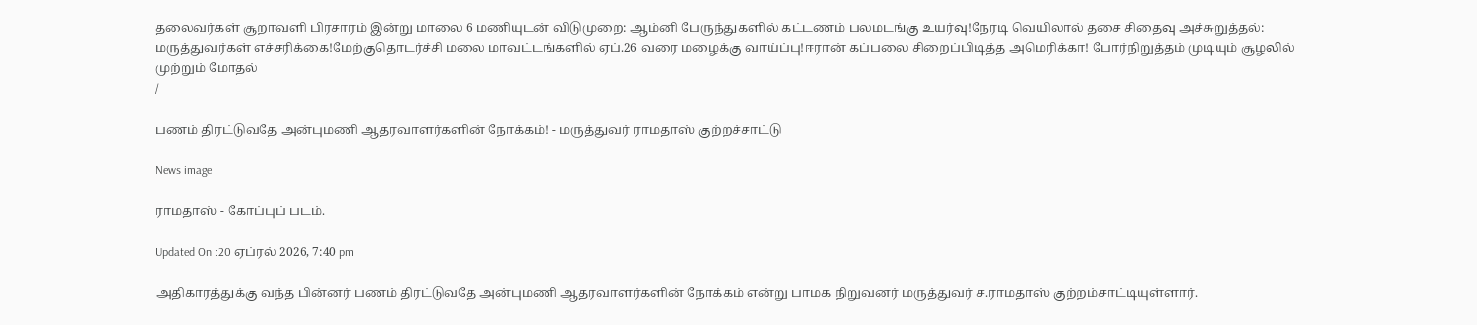தலைவர்கள் சூறாவளி பிரசாரம் இன்று மாலை 6 மணியுடன் விடுமுறை: ஆம்னி பேருந்துகளில் கட்டணம் பலமடங்கு உயர்வு!நேரடி வெயிலால் தசை சிதைவு அச்சுறுத்தல்: மருத்துவர்கள் எச்சரிக்கை!மேற்குதொடர்ச்சி மலை மாவட்டங்களில் ஏப்.26 வரை மழைக்கு வாய்ப்பு!ஈரான் கப்பலை சிறைப்பிடித்த அமெரிக்கா! போர்நிறுத்தம் முடியும் சூழலில் முற்றும் மோதல்
/

பணம் திரட்டுவதே அன்புமணி ஆதரவாளர்களின் நோக்கம்! - மருத்துவர் ராமதாஸ் குற்றச்சாட்டு

News image

ராமதாஸ் - கோப்புப் படம்.

Updated On :20 ஏப்ரல் 2026, 7:40 pm

அதிகாரத்துக்கு வந்த பின்னர் பணம் திரட்டுவதே அன்புமணி ஆதரவாளர்களின் நோக்கம் என்று பாமக நிறுவனர் மருத்துவர் ச.ராமதாஸ் குற்றம்சாட்டியுள்ளார்.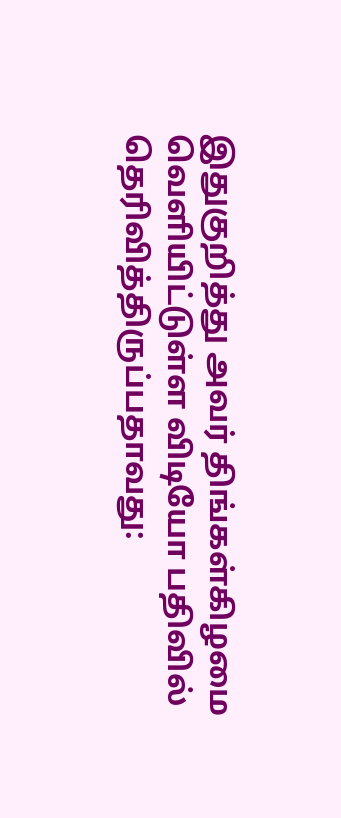இதுகுறித்து அவர் திங்கள்கிழமை வெளியிட்டுள்ள விடியோ பதிவில் தெரிவித்திருப்பதாவது: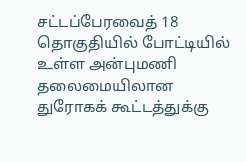சட்டப்பேரவைத் 18 தொகுதியில் போட்டியில் உள்ள அன்புமணி தலைமையிலான துரோகக் கூட்டத்துக்கு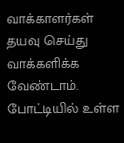வாக்காளர்கள் தயவு செய்து வாக்களிக்க வேண்டாம். போட்டியில் உள்ள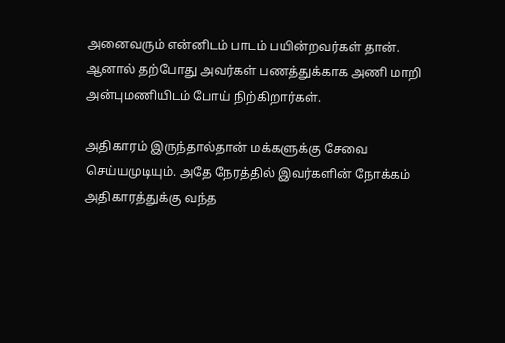அனைவரும் என்னிடம் பாடம் பயின்றவர்கள் தான். ஆனால் தற்போது அவர்கள் பணத்துக்காக அணி மாறி அன்புமணியிடம் போய் நிற்கிறார்கள்.

அதிகாரம் இருந்தால்தான் மக்களுக்கு சேவை செய்யமுடியும். அதே நேரத்தில் இவர்களின் நோக்கம் அதிகாரத்துக்கு வந்த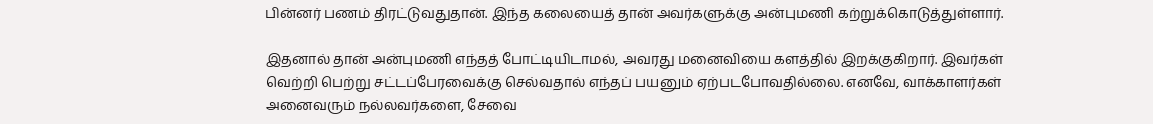பின்னர் பணம் திரட்டுவதுதான். இந்த கலையைத் தான் அவர்களுக்கு அன்புமணி கற்றுக்கொடுத்துள்ளார்.

இதனால் தான் அன்புமணி எந்தத் போட்டியிடாமல், அவரது மனைவியை களத்தில் இறக்குகிறார். இவர்கள் வெற்றி பெற்று சட்டப்பேரவைக்கு செல்வதால் எந்தப் பயனும் ஏற்படபோவதில்லை. எனவே, வாக்காளர்கள் அனைவரும் நல்லவர்களை, சேவை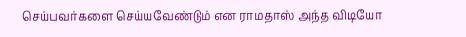செய்பவர்களை செய்யவேண்டும் என ராமதாஸ் அந்த விடியோ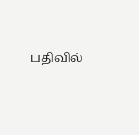பதிவில்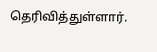தெரிவித்துள்ளார்.